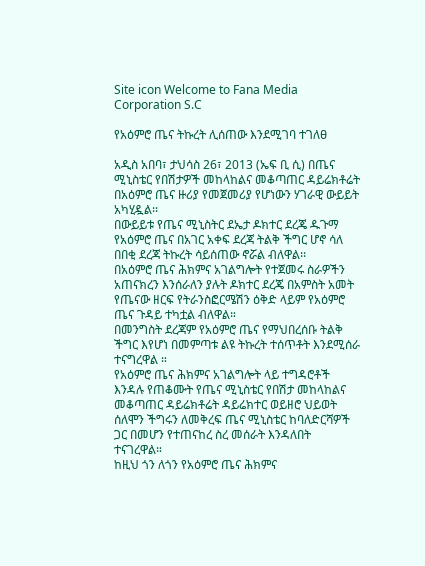Site icon Welcome to Fana Media Corporation S.C

የአዕምሮ ጤና ትኩረት ሊሰጠው እንደሚገባ ተገለፀ

አዲስ አበባ፣ ታህሳስ 26፣ 2013 (ኤፍ ቢ ሲ) በጤና ሚኒስቴር የበሽታዎች መከላከልና መቆጣጠር ዳይሬክቶሬት በአዕምሮ ጤና ዙሪያ የመጀመሪያ የሆነውን ሃገራዊ ውይይት አካሂዷል፡፡
በውይይቱ የጤና ሚኒስትር ደኤታ ዶክተር ደረጄ ዱጉማ የአዕምሮ ጤና በአገር አቀፍ ደረጃ ትልቅ ችግር ሆኖ ሳለ በበቂ ደረጃ ትኩረት ሳይሰጠው ኖሯል ብለዋል፡፡
በአዕምሮ ጤና ሕክምና አገልግሎት የተጀመሩ ስራዎችን አጠናክረን እንሰራለን ያሉት ዶክተር ደረጄ በአምስት አመት የጤናው ዘርፍ የትራንስፎርሜሽን ዕቅድ ላይም የአዕምሮ ጤና ጉዳይ ተካቷል ብለዋል።
በመንግስት ደረጃም የአዕምሮ ጤና የማህበረሰቡ ትልቅ ችግር እየሆነ በመምጣቱ ልዩ ትኩረት ተሰጥቶት እንደሚሰራ ተናግረዋል ።
የአዕምሮ ጤና ሕክምና አገልግሎት ላይ ተግዳሮቶች እንዳሉ የጠቆሙት የጤና ሚኒስቴር የበሽታ መከላከልና መቆጣጠር ዳይሬክቶሬት ዳይሬክተር ወይዘሮ ህይወት ሰለሞን ችግሩን ለመቅረፍ ጤና ሚኒስቴር ከባለድርሻዎች ጋር በመሆን የተጠናከረ ስረ መሰራት እንዳለበት ተናገረዋል።
ከዚህ ጎን ለጎን የአዕምሮ ጤና ሕክምና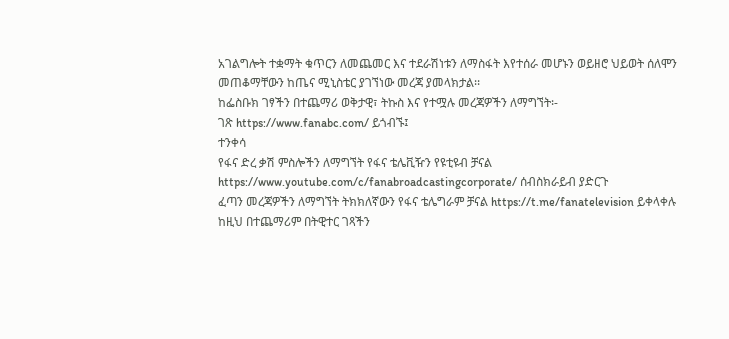አገልግሎት ተቋማት ቁጥርን ለመጨመር እና ተደራሽነቱን ለማስፋት እየተሰራ መሆኑን ወይዘሮ ህይወት ሰለሞን መጠቆማቸውን ከጤና ሚኒስቴር ያገኘነው መረጃ ያመላክታል፡፡
ከፌስቡክ ገፃችን በተጨማሪ ወቅታዊ፣ ትኩስ እና የተሟሉ መረጃዎችን ለማግኘት፡-
ገጽ https://www.fanabc.com/ ይጎብኙ፤
ተንቀሳ
የፋና ድረ ቃሽ ምስሎችን ለማግኘት የፋና ቴሌቪዥን የዩቲዩብ ቻናል https://www.youtube.com/c/fanabroadcastingcorporate/ ሰብስክራይብ ያድርጉ
ፈጣን መረጃዎችን ለማግኘት ትክክለኛውን የፋና ቴሌግራም ቻናል https://t.me/fanatelevision ይቀላቀሉ
ከዚህ በተጨማሪም በትዊተር ገጻችን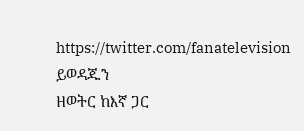https://twitter.com/fanatelevision ይወዳጁን
ዘወትር ከእኛ ጋር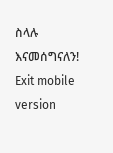ስላሉ እናመሰግናለን!
Exit mobile version